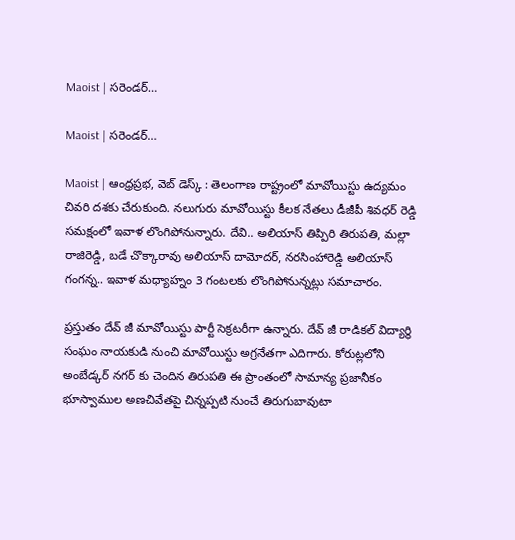Maoist | స‌రెండ‌ర్…

Maoist | స‌రెండ‌ర్…

Maoist | ఆంధ్రప్రభ, వెబ్ డెస్క్ : తెలంగాణ రాష్ట్రంలో మావోయిస్టు ఉద్యమం చివరి దశకు చేరుకుంది. నలుగురు మావోయిస్టు కీలక నేతలు డీజీపీ శివధర్ రెడ్డి సమక్షంలో ఇవాళ లొంగిపోనున్నారు. దేవి.. అలియాస్ తిప్పిరి తిరుపతి, మల్లా రాజిరెడ్డి, బడే చొక్కారావు అలియాస్ దామోదర్, నరసింహారెడ్డి అలియాస్ గంగన్న.. ఇవాళ మధ్యాహ్నం 3 గంటలకు లొంగిపోనున్నట్లు సమాచారం.

ప్రస్తుతం దేవ్ జీ మావోయిస్టు పార్టీ సెక్రటరీగా ఉన్నారు. దేవ్ జీ రాడికల్ విద్యార్థి సంఘం నాయకుడి నుంచి మావోయిస్టు అగ్రనేతగా ఎదిగారు. కోరుట్లలోని అంబేడ్కర్ నగర్ కు చెందిన తిరుపతి ఈ ప్రాంతంలో సామాన్య ప్రజానీకం భూస్వాముల అణచివేతపై చిన్నప్పటి నుంచే తిరుగుబావుటా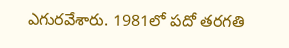ఎగురవేశారు. 1981లో పదో తరగతి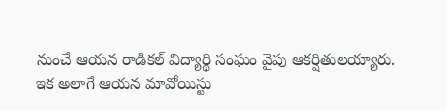నుంచే ఆయన రాడికల్ విద్యార్థి సంఘం వైపు ఆకర్షితులయ్యారు. ఇక అలాగే ఆయన మావోయిస్టు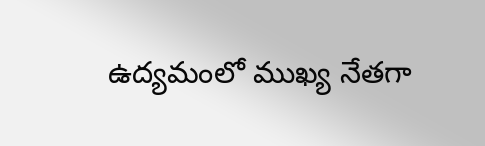ఉద్యమంలో ముఖ్య నేతగా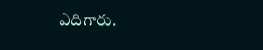ఎదిగారు.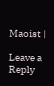Maoist |

Leave a Reply